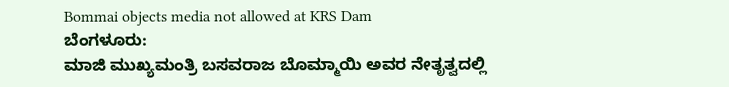Bommai objects media not allowed at KRS Dam
ಬೆಂಗಳೂರು:
ಮಾಜಿ ಮುಖ್ಯಮಂತ್ರಿ ಬಸವರಾಜ ಬೊಮ್ಮಾಯಿ ಅವರ ನೇತೃತ್ವದಲ್ಲಿ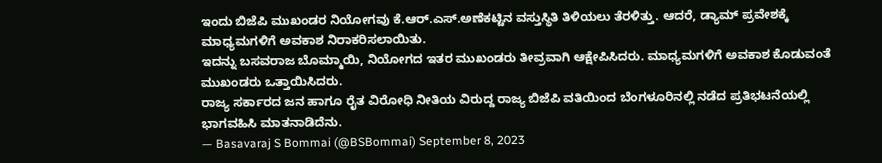ಇಂದು ಬಿಜೆಪಿ ಮುಖಂಡರ ನಿಯೋಗವು ಕೆ.ಆರ್.ಎಸ್.ಅಣೆಕಟ್ಟಿನ ವಸ್ತುಸ್ಥಿತಿ ತಿಳಿಯಲು ತೆರಳಿತ್ತು. ಆದರೆ, ಡ್ಯಾಮ್ ಪ್ರವೇಶಕ್ಕೆ ಮಾಧ್ಯಮಗಳಿಗೆ ಅವಕಾಶ ನಿರಾಕರಿಸಲಾಯಿತು.
ಇದನ್ನು ಬಸವರಾಜ ಬೊಮ್ಮಾಯಿ, ನಿಯೋಗದ ಇತರ ಮುಖಂಡರು ತೀವ್ರವಾಗಿ ಆಕ್ಷೇಪಿಸಿದರು. ಮಾಧ್ಯಮಗಳಿಗೆ ಅವಕಾಶ ಕೊಡುವಂತೆ ಮುಖಂಡರು ಒತ್ತಾಯಿಸಿದರು.
ರಾಜ್ಯ ಸರ್ಕಾರದ ಜನ ಹಾಗೂ ರೈತ ವಿರೋಧಿ ನೀತಿಯ ವಿರುದ್ದ ರಾಜ್ಯ ಬಿಜೆಪಿ ವತಿಯಿಂದ ಬೆಂಗಳೂರಿನಲ್ಲಿ ನಡೆದ ಪ್ರತಿಭಟನೆಯಲ್ಲಿ ಭಾಗವಹಿಸಿ ಮಾತನಾಡಿದೆನು.
— Basavaraj S Bommai (@BSBommai) September 8, 2023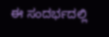ಈ ಸಂದರ್ಭದಲ್ಲಿ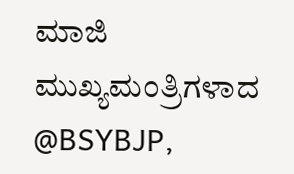ಮಾಜಿ ಮುಖ್ಯಮಂತ್ರಿಗಳಾದ @BSYBJP,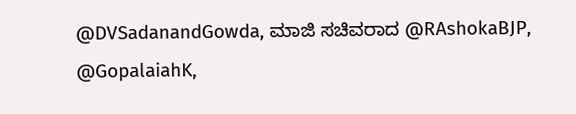@DVSadanandGowda, ಮಾಜಿ ಸಚಿವರಾದ @RAshokaBJP, @GopalaiahK,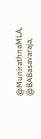@MunirathnaMLA, @BABasavaraja,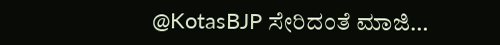@KotasBJP ಸೇರಿದಂತೆ ಮಾಜಿ…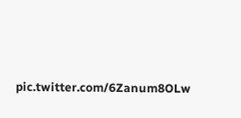pic.twitter.com/6Zanum8OLw